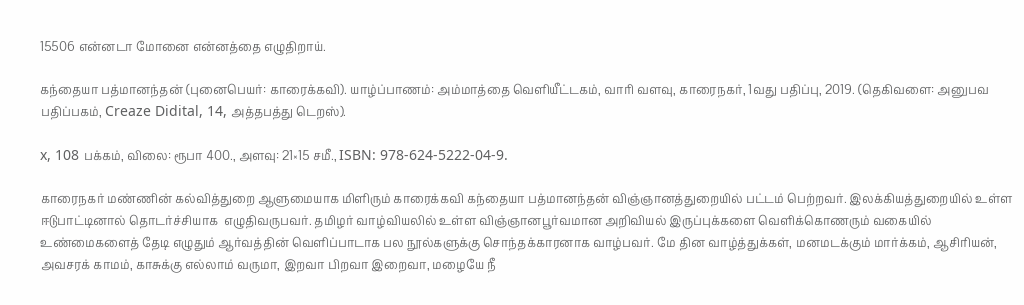15506 என்னடா மோனை என்னத்தை எழுதிறாய்.

கந்தையா பத்மானந்தன் (புனைபெயர்: காரைக்கவி). யாழ்ப்பாணம்: அம்மாத்தை வெளியீட்டகம், வாரி வளவு, காரைநகர், 1வது பதிப்பு, 2019. (தெகிவளை: அனுபவ பதிப்பகம், Creaze Didital, 14, அத்தபத்து டெறஸ்).

x, 108 பக்கம், விலை: ரூபா 400., அளவு: 21×15 சமீ., ISBN: 978-624-5222-04-9.

காரைநகர் மண்ணின் கல்வித்துறை ஆளுமையாக மிளிரும் காரைக்கவி கந்தையா பத்மானந்தன் விஞ்ஞானத்துறையில் பட்டம் பெற்றவர். இலக்கியத்துறையில் உள்ள ஈடுபாட்டினால் தொடர்ச்சியாக  எழுதிவருபவர். தமிழர் வாழ்வியலில் உள்ள விஞ்ஞானபூர்வமான அறிவியல் இருப்புக்களை வெளிக்கொணரும் வகையில் உண்மைகளைத் தேடி எழுதும் ஆர்வத்தின் வெளிப்பாடாக பல நூல்களுக்கு சொந்தக்காரனாக வாழ்பவர். மே தின வாழ்த்துக்கள், மனமடக்கும் மார்க்கம், ஆசிரியன், அவசரக் காமம், காசுக்கு எல்லாம் வருமா, இறவா பிறவா இறைவா, மழையே நீ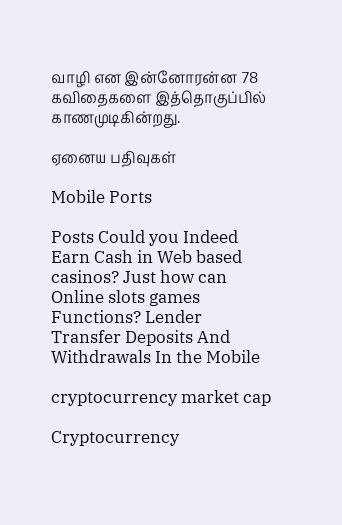வாழி என இன்னோரன்ன 78 கவிதைகளை இத்தொகுப்பில் காணமுடிகின்றது.

ஏனைய பதிவுகள்

Mobile Ports

Posts Could you Indeed Earn Cash in Web based casinos? Just how can Online slots games Functions? Lender Transfer Deposits And Withdrawals In the Mobile

cryptocurrency market cap

Cryptocurrency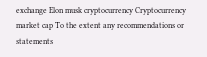exchange Elon musk cryptocurrency Cryptocurrency market cap To the extent any recommendations or statements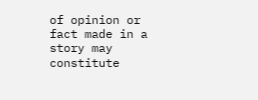of opinion or fact made in a story may constitute